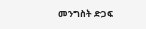መንግስት ድጋፍ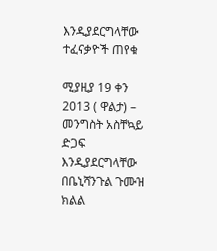እንዲያደርግላቸው ተፈናቃዮች ጠየቁ

ሚያዚያ 19 ቀን 2013 ( ዋልታ) – መንግስት አስቸኳይ ድጋፍ እንዲያደርግላቸው በቤኒሻንጉል ጉሙዝ ክልል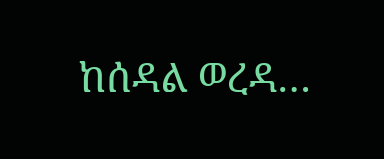ከሰዳል ወረዳ…